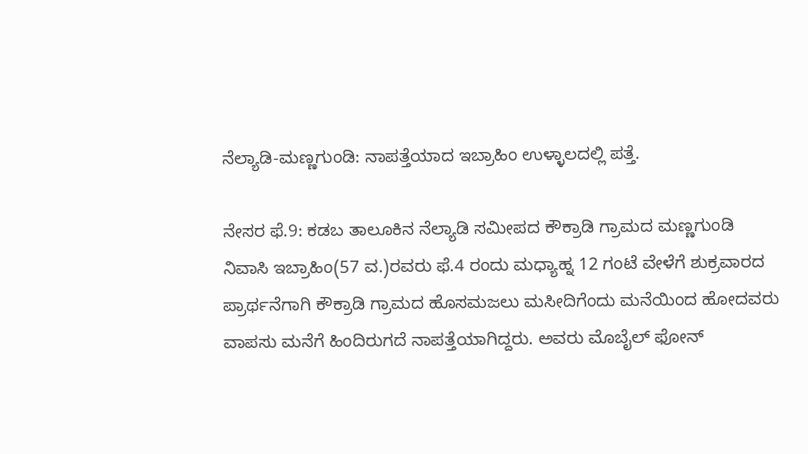ನೆಲ್ಯಾಡಿ-ಮಣ್ಣಗುಂಡಿ: ನಾಪತ್ತೆಯಾದ ಇಬ್ರಾಹಿಂ ಉಳ್ಳಾಲದಲ್ಲಿ ಪತ್ತೆ.

ನೇಸರ ಫೆ.9: ಕಡಬ ತಾಲೂಕಿನ ನೆಲ್ಯಾಡಿ ಸಮೀಪದ ಕೌಕ್ರಾಡಿ ಗ್ರಾಮದ ಮಣ್ಣಗುಂಡಿ ನಿವಾಸಿ ಇಬ್ರಾಹಿಂ(57 ವ.)ರವರು ಫೆ.4 ರಂದು ಮಧ್ಯಾಹ್ನ 12 ಗಂಟೆ ವೇಳೆಗೆ ಶುಕ್ರವಾರದ ಪ್ರಾರ್ಥನೆಗಾಗಿ ಕೌಕ್ರಾಡಿ ಗ್ರಾಮದ ಹೊಸಮಜಲು ಮಸೀದಿಗೆಂದು ಮನೆಯಿಂದ ಹೋದವರು ವಾಪಸು ಮನೆಗೆ ಹಿಂದಿರುಗದೆ ನಾಪತ್ತೆಯಾಗಿದ್ದರು. ಅವರು ಮೊಬೈಲ್ ಫೋನ್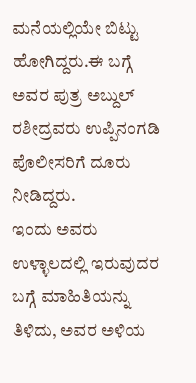ಮನೆಯಲ್ಲಿಯೇ ಬಿಟ್ಟು ಹೋಗಿದ್ದರು.ಈ ಬಗ್ಗೆ ಅವರ ಪುತ್ರ ಅಬ್ದುಲ್ ರಶೀದ್ರವರು ಉಪ್ಪಿನಂಗಡಿ ಪೊಲೀಸರಿಗೆ ದೂರು ನೀಡಿದ್ದರು.
ಇಂದು ಅವರು ಉಳ್ಳಾಲದಲ್ಲಿ ಇರುವುದರ ಬಗ್ಗೆ ಮಾಹಿತಿಯನ್ನು ತಿಳಿದು, ಅವರ ಅಳಿಯ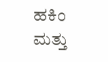ಹಕಿಂ ಮತ್ತು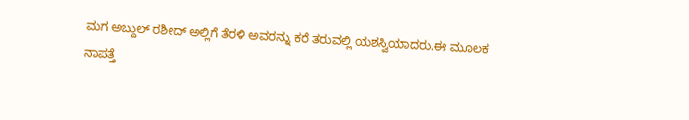ಮಗ ಅಬ್ದುಲ್ ರಶೀದ್ ಅಲ್ಲಿಗೆ ತೆರಳಿ ಅವರನ್ನು ಕರೆ ತರುವಲ್ಲಿ ಯಶಸ್ವಿಯಾದರು.ಈ ಮೂಲಕ ನಾಪತ್ತೆ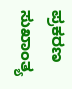ಪ್ರಕರಣ ಸುಖಾಂತ್ಯ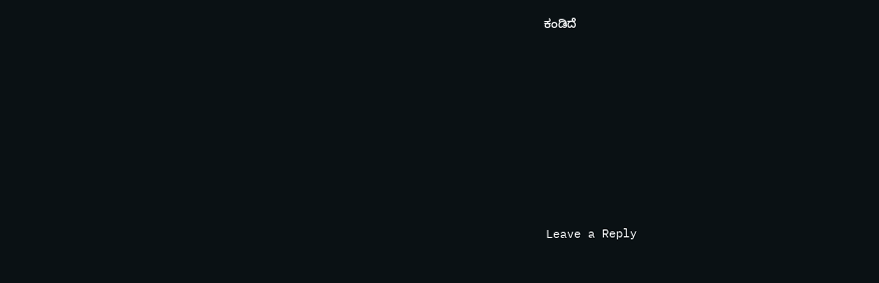ಕಂಡಿದೆ














Leave a Reply